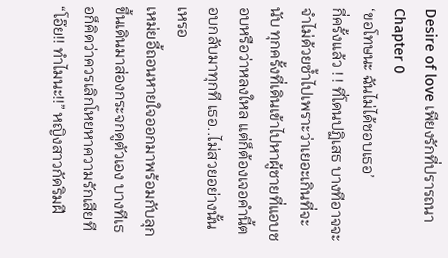Desire of love เพียงรักที่ปรารถนา
Chapter 0
‘ขอโทษนะ ฉันไม่ได้ชอบเธอ’
กี่ครั้งแล้ว ! ! ที่โดนปฏิเสธ บางทีอาจจะจำไม่ด้วยซ้ำไปเพราะว่าเยอะเกินที่จะนับ ทุกครั้งที่เดินเข้าไปหาผู้ชายที่แอบชอบหรือว่าหลงใหล แต่ก็ต้องเจอคำนี้ตอบกลับมาทุกที เธอ..ไม่สวยอย่างนั้นเหรอ
เหม่ยอี้ถอนหายใจออกมาพร้อมกับลุกขึ้นเดินมาส่องกระจกดูตัวเอง บางทีเธอก็คิดว่าควรเลิกโหยหาความรักเสียที
“โอ๊ย!! ทำไมนะ!!” หญิงสาวกัดริมฝี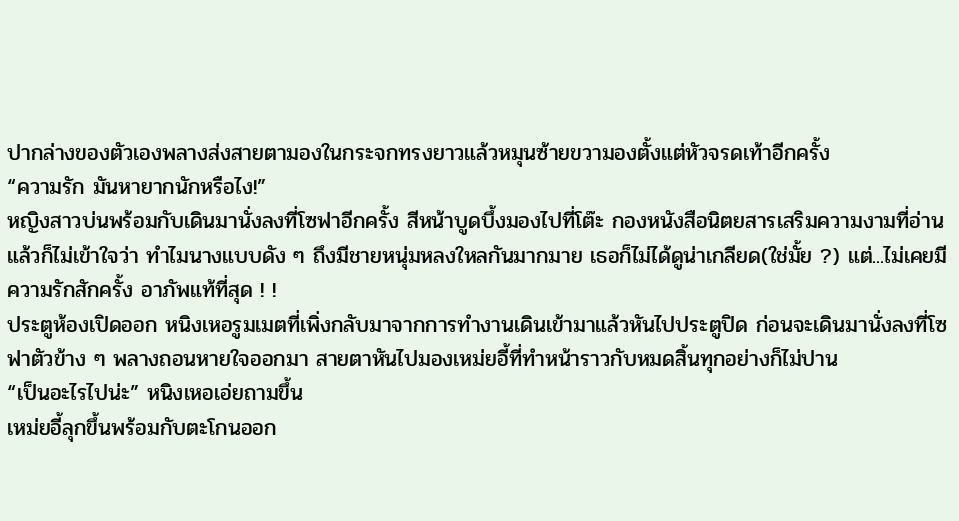ปากล่างของตัวเองพลางส่งสายตามองในกระจกทรงยาวแล้วหมุนซ้ายขวามองตั้งแต่หัวจรดเท้าอีกครั้ง
“ความรัก มันหายากนักหรือไง!”
หญิงสาวบ่นพร้อมกับเดินมานั่งลงที่โซฟาอีกครั้ง สีหน้าบูดบึ้งมองไปที่โต๊ะ กองหนังสือนิตยสารเสริมความงามที่อ่านแล้วก็ไม่เข้าใจว่า ทำไมนางแบบดัง ๆ ถึงมีชายหนุ่มหลงใหลกันมากมาย เธอก็ไม่ได้ดูน่าเกลียด(ใช่มั้ย ?) แต่...ไม่เคยมีความรักสักครั้ง อาภัพแท้ที่สุด ! !
ประตูห้องเปิดออก หนิงเหอรูมเมตที่เพิ่งกลับมาจากการทำงานเดินเข้ามาแล้วหันไปประตูปิด ก่อนจะเดินมานั่งลงที่โซฟาตัวข้าง ๆ พลางถอนหายใจออกมา สายตาหันไปมองเหม่ยอี้ที่ทำหน้าราวกับหมดสิ้นทุกอย่างก็ไม่ปาน
“เป็นอะไรไปน่ะ” หนิงเหอเอ่ยถามขึ้น
เหม่ยอี้ลุกขึ้นพร้อมกับตะโกนออก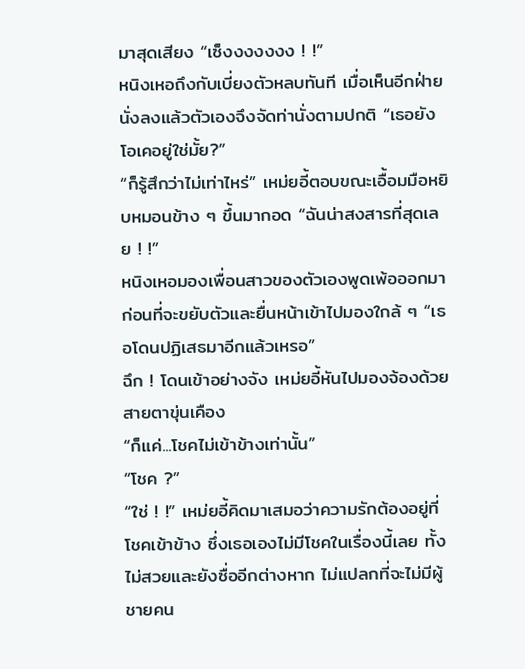มาสุดเสียง “เซ็งงงงงงง ! !”
หนิงเหอถึงกับเบี่ยงตัวหลบทันที เมื่อเห็นอีกฝ่ายนั่งลงแล้วตัวเองจึงจัดท่านั่งตามปกติ “เธอยังโอเคอยู่ใช่มั้ย?”
“ก็รู้สึกว่าไม่เท่าไหร่” เหม่ยอี้ตอบขณะเอื้อมมือหยิบหมอนข้าง ๆ ขึ้นมากอด “ฉันน่าสงสารที่สุดเลย ! !”
หนิงเหอมองเพื่อนสาวของตัวเองพูดเพ้อออกมา ก่อนที่จะขยับตัวและยื่นหน้าเข้าไปมองใกล้ ๆ “เธอโดนปฏิเสธมาอีกแล้วเหรอ”
ฉึก ! โดนเข้าอย่างจัง เหม่ยอี้หันไปมองจ้องด้วยสายตาขุ่นเคือง
“ก็แค่...โชคไม่เข้าข้างเท่านั้น”
“โชค ?”
“ใช่ ! !” เหม่ยอี้คิดมาเสมอว่าความรักต้องอยู่ที่โชคเข้าข้าง ซึ่งเธอเองไม่มีโชคในเรื่องนี้เลย ทั้งไม่สวยและยังซื่ออีกต่างหาก ไม่แปลกที่จะไม่มีผู้ชายคน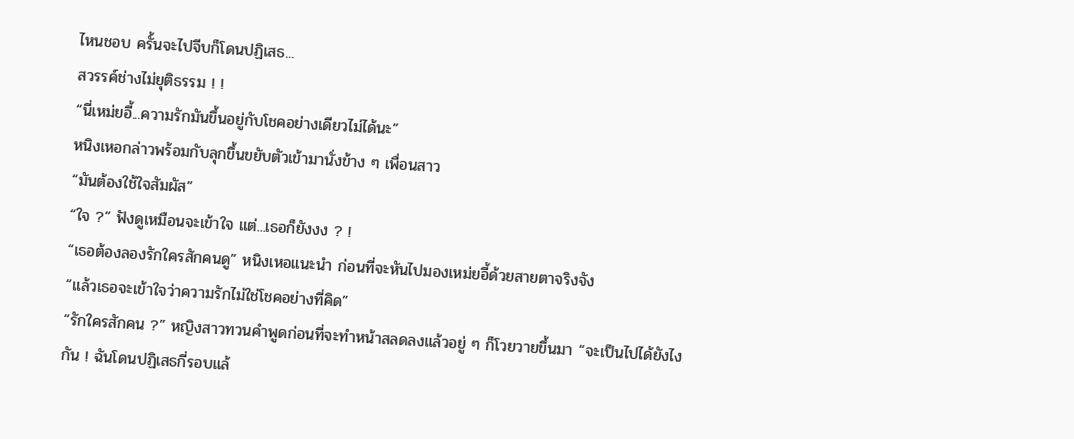ไหนชอบ ครั้นจะไปจีบก็โดนปฏิเสธ...
สวรรค์ช่างไม่ยุติธรรม ! !
“นี่เหม่ยอี้...ความรักมันขึ้นอยู่กับโชคอย่างเดียวไม่ได้นะ”
หนิงเหอกล่าวพร้อมกับลุกขึ้นขยับตัวเข้ามานั่งข้าง ๆ เพื่อนสาว
“มันต้องใช้ใจสัมผัส”
“ใจ ?” ฟังดูเหมือนจะเข้าใจ แต่...เธอก็ยังงง ? !
“เธอต้องลองรักใครสักคนดู” หนิงเหอแนะนำ ก่อนที่จะหันไปมองเหม่ยอี้ด้วยสายตาจริงจัง
“แล้วเธอจะเข้าใจว่าความรักไม่ใช่โชคอย่างที่คิด”
“รักใครสักคน ?” หญิงสาวทวนคำพูดก่อนที่จะทำหน้าสลดลงแล้วอยู่ ๆ ก็โวยวายขึ้นมา “จะเป็นไปได้ยังไงกัน ! ฉันโดนปฏิเสธกี่รอบแล้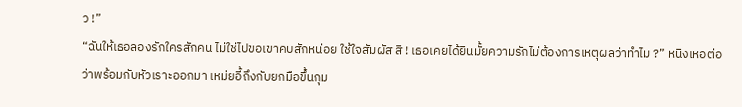ว !”
“ฉันให้เธอลองรักใครสักคน ไม่ใช่ไปขอเขาคบสักหน่อย ใช้ใจสัมผัส สิ ! เธอเคยได้ยินมั้ยความรักไม่ต้องการเหตุผลว่าทำไม ?” หนิงเหอต่อว่าพร้อมกับหัวเราะออกมา เหม่ยอี้ถึงกับยกมือขึ้นกุม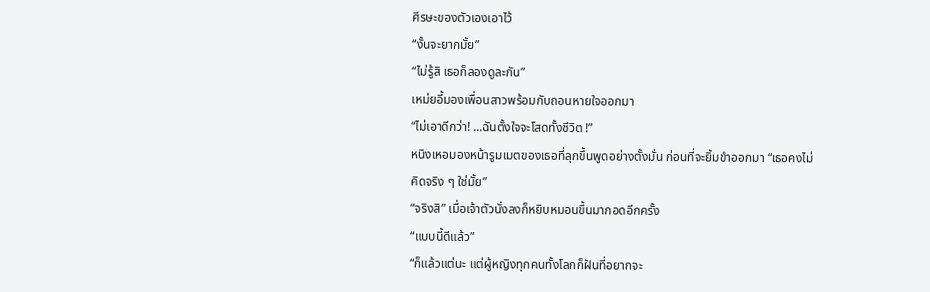ศีรษะของตัวเองเอาไว้
“งั้นจะยากมั้ย”
“ไม่รู้สิ เธอก็ลองดูละกัน”
เหม่ยอี้มองเพื่อนสาวพร้อมกับถอนหายใจออกมา
“ไม่เอาดีกว่า! ...ฉันตั้งใจจะโสดทั้งชีวิต !”
หนิงเหอมองหน้ารูมเมตของเธอที่ลุกขึ้นพูดอย่างตั้งมั่น ก่อนที่จะยิ้มขำออกมา “เธอคงไม่คิดจริง ๆ ใช่มั้ย”
“จริงสิ” เมื่อเจ้าตัวนั่งลงก็หยิบหมอนขึ้นมากอดอีกครั้ง
“แบบนี้ดีแล้ว”
“ก็แล้วแต่นะ แต่ผู้หญิงทุกคนทั้งโลกก็ฝันที่อยากจะ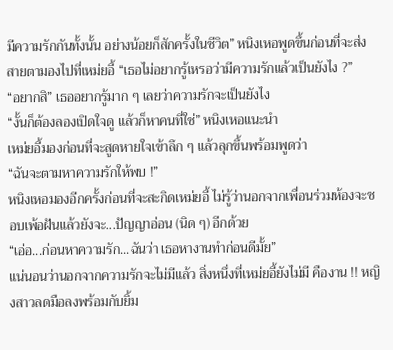มีความรักกันทั้งนั้น อย่างน้อยก็สักครั้งในชีวิต” หนิงเหอพูดขึ้นก่อนที่จะส่งสายตามองไปที่เหม่ยอี้ “เธอไม่อยากรู้เหรอว่ามีความรักแล้วเป็นยังไง ?”
“อยากสิ” เธออยากรู้มาก ๆ เลยว่าความรักจะเป็นยังไง
“งั้นก็ต้องลองเปิดใจดู แล้วก็หาคนที่ใช่” หนิงเหอแนะนำ
เหม่ยอี้มองก่อนที่จะสูดหายใจเข้าลึก ๆ แล้วลุกขึ้นพร้อมพูดว่า
“ฉันจะตามหาความรักให้พบ !”
หนิงเหอมองอีกครั้งก่อนที่จะสะกิดเหม่ยอี้ ไม่รู้ว่านอกจากเพื่อนร่วมห้องจะชอบเพ้อฝันแล้วยังจะ...ปัญญาอ่อน (นิด ๆ) อีกด้วย
“เอ่อ...ก่อนหาความรัก...ฉันว่า เธอหางานทำก่อนดีมั้ย”
แน่นอนว่านอกจากความรักจะไม่มีแล้ว สิ่งหนึ่งที่เหม่ยอี้ยังไม่มี คืองาน !! หญิงสาวลดมือลงพร้อมกับยิ้ม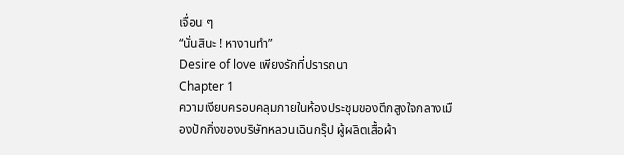เจื่อน ๆ
“นั่นสินะ ! หางานทำ”
Desire of love เพียงรักที่ปรารถนา
Chapter 1
ความเงียบครอบคลุมภายในห้องประชุมของตึกสูงใจกลางเมืองปักกิ่งของบริษัทหลวนเฉินกรุ๊ป ผู้ผลิตเสื้อผ้า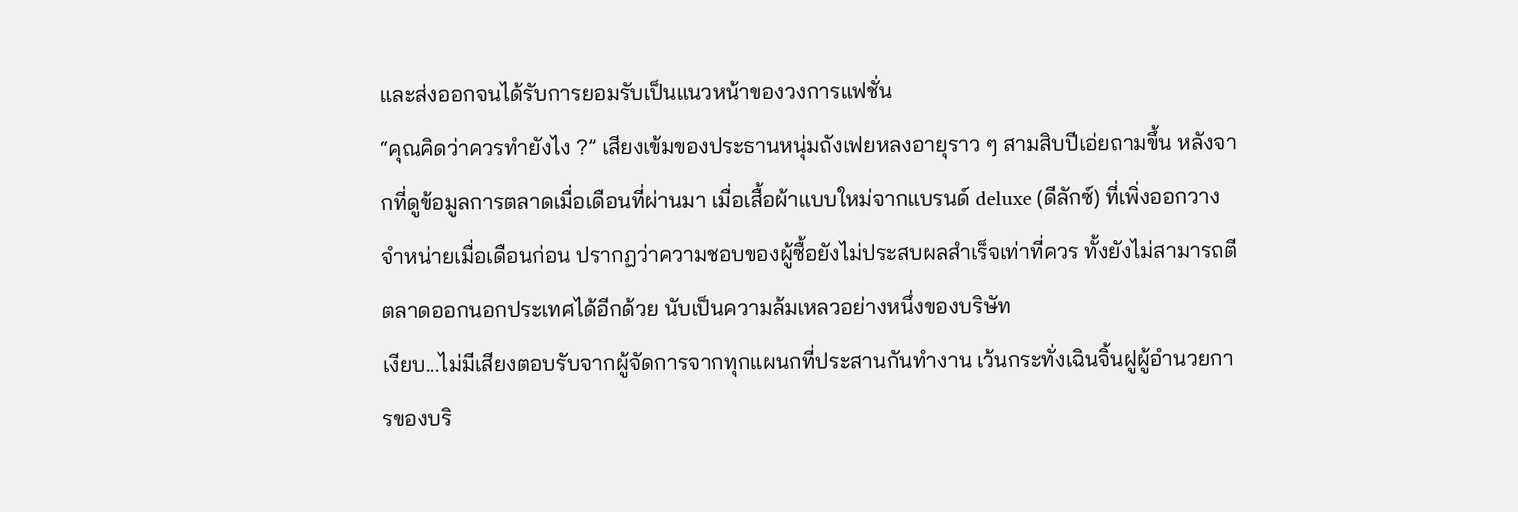และส่งออกจนได้รับการยอมรับเป็นแนวหน้าของวงการแฟชั่น
“คุณคิดว่าควรทำยังไง ?” เสียงเข้มของประธานหนุ่มถังเฟยหลงอายุราว ๆ สามสิบปีเอ่ยถามขึ้น หลังจากที่ดูข้อมูลการตลาดเมื่อเดือนที่ผ่านมา เมื่อเสื้อผ้าแบบใหม่จากแบรนด์ deluxe (ดีลักซ์) ที่เพิ่งออกวางจำหน่ายเมื่อเดือนก่อน ปรากฏว่าความชอบของผู้ซื้อยังไม่ประสบผลสำเร็จเท่าที่ควร ทั้งยังไม่สามารถตีตลาดออกนอกประเทศได้อีกด้วย นับเป็นความล้มเหลวอย่างหนึ่งของบริษัท
เงียบ...ไม่มีเสียงตอบรับจากผู้จัดการจากทุกแผนกที่ประสานกันทำงาน เว้นกระทั่งเฉินจิ้นฝูผู้อำนวยการของบริ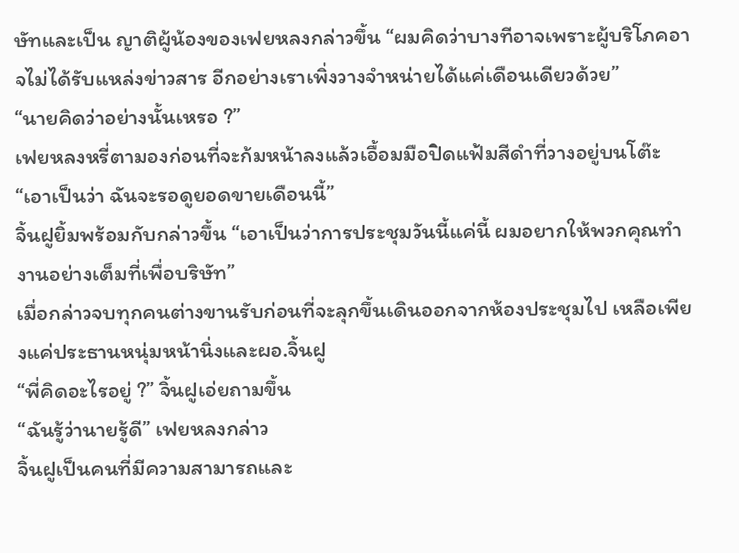ษัทและเป็น ญาติผู้น้องของเฟยหลงกล่าวขึ้น “ผมคิดว่าบางทีอาจเพราะผู้บริโภคอาจไม่ได้รับแหล่งข่าวสาร อีกอย่างเราเพิ่งวางจำหน่ายได้แค่เดือนเดียวด้วย”
“นายคิดว่าอย่างนั้นเหรอ ?”
เฟยหลงหรี่ตามองก่อนที่จะก้มหน้าลงแล้วเอื้อมมือปิดแฟ้มสีดำที่วางอยู่บนโต๊ะ “เอาเป็นว่า ฉันจะรอดูยอดขายเดือนนี้”
จิ้นฝูยิ้มพร้อมกับกล่าวขึ้น “เอาเป็นว่าการประชุมวันนี้แค่นี้ ผมอยากให้พวกคุณทำงานอย่างเต็มที่เพื่อบริษัท”
เมื่อกล่าวจบทุกคนต่างขานรับก่อนที่จะลุกขึ้นเดินออกจากห้องประชุมไป เหลือเพียงแค่ประธานหนุ่มหน้านิ่งและผอ.จิ้นฝู
“พี่คิดอะไรอยู่ ?” จิ้นฝูเอ่ยถามขึ้น
“ฉันรู้ว่านายรู้ดี” เฟยหลงกล่าว
จิ้นฝูเป็นคนที่มีความสามารถและ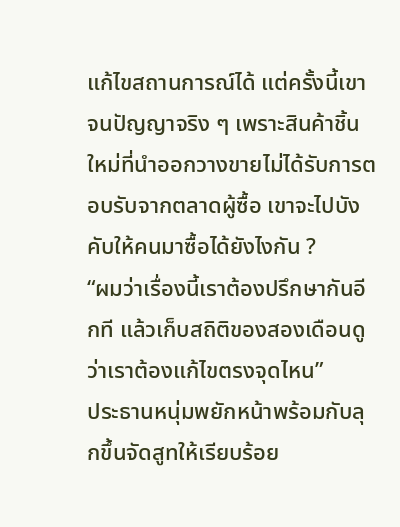แก้ไขสถานการณ์ได้ แต่ครั้งนี้เขาจนปัญญาจริง ๆ เพราะสินค้าชิ้นใหม่ที่นำออกวางขายไม่ได้รับการตอบรับจากตลาดผู้ซื้อ เขาจะไปบังคับให้คนมาซื้อได้ยังไงกัน ?
“ผมว่าเรื่องนี้เราต้องปรึกษากันอีกที แล้วเก็บสถิติของสองเดือนดูว่าเราต้องแก้ไขตรงจุดไหน”
ประธานหนุ่มพยักหน้าพร้อมกับลุกขึ้นจัดสูทให้เรียบร้อย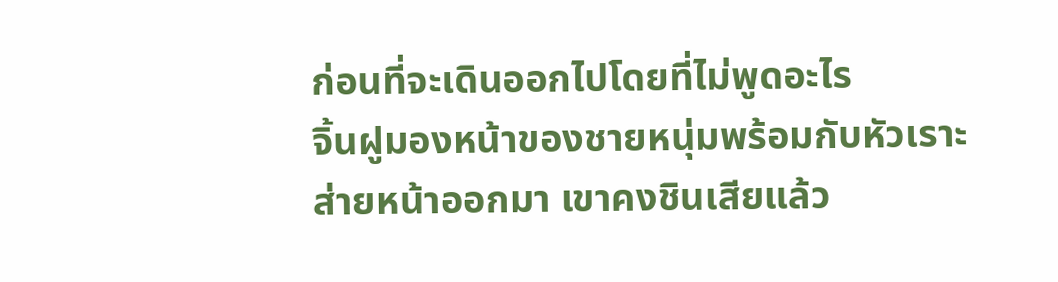ก่อนที่จะเดินออกไปโดยที่ไม่พูดอะไร
จิ้นฝูมองหน้าของชายหนุ่มพร้อมกับหัวเราะส่ายหน้าออกมา เขาคงชินเสียแล้ว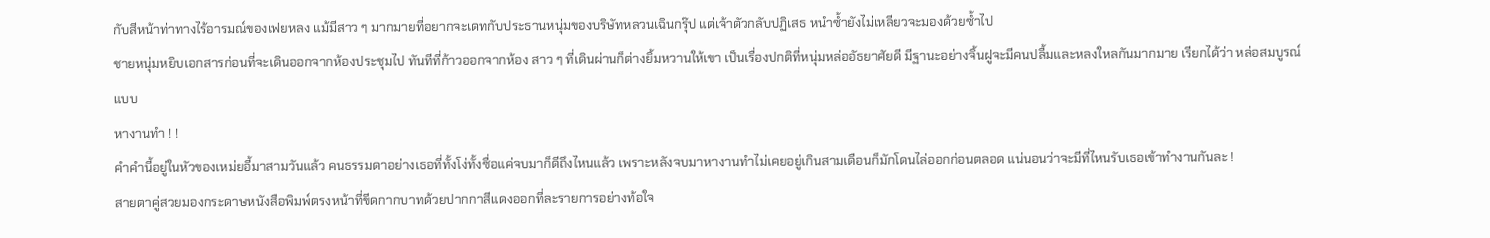กับสีหน้าท่าทางไร้อารมณ์ของเฟยหลง แม้มีสาว ๆ มากมายที่อยากจะเดทกับประธานหนุ่มของบริษัทหลวนเฉินกรุ๊ป แต่เจ้าตัวกลับปฏิเสธ หนำซ้ำยังไม่เหลียวจะมองด้วยซ้ำไป
ชายหนุ่มหยิบเอกสารก่อนที่จะเดินออกจากห้องประชุมไป ทันทีที่ก้าวออกจากห้อง สาว ๆ ที่เดินผ่านก็ต่างยิ้มหวานให้เขา เป็นเรื่องปกติที่หนุ่มหล่ออัธยาศัยดี มีฐานะอย่างจิ้นฝูจะมีคนปลื้มและหลงใหลกันมากมาย เรียกได้ว่า หล่อสมบูรณ์แบบ
หางานทำ ! !
คำคำนี้อยู่ในหัวของเหม่ยอี้มาสามวันแล้ว คนธรรมดาอย่างเธอที่ทั้งโง่ทั้งซื่อแค่จบมาก็ดีถึงไหนแล้ว เพราะหลังจบมาหางานทำไม่เคยอยู่เกินสามเดือนก็มักโดนไล่ออกก่อนตลอด แน่นอนว่าจะมีที่ไหนรับเธอเข้าทำงานกันละ !
สายตาคู่สวยมองกระดาษหนังสือพิมพ์ตรงหน้าที่ขีดกากบาทด้วยปากกาสีแดงออกที่ละรายการอย่างท้อใจ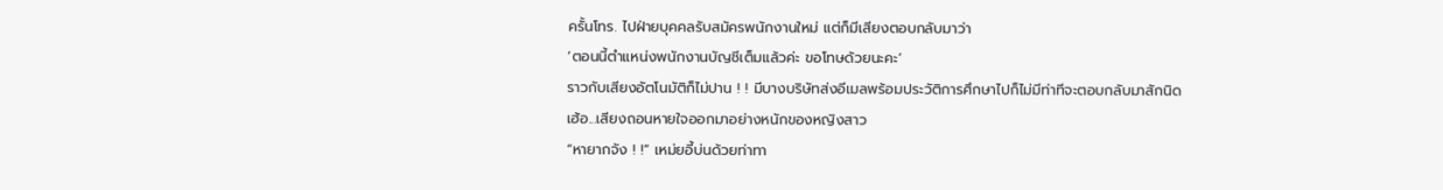ครั้นโทร. ไปฝ่ายบุคคลรับสมัครพนักงานใหม่ แต่ก็มีเสียงตอบกลับมาว่า
‘ตอนนี้ตำแหน่งพนักงานบัญชีเต็มแล้วค่ะ ขอโทษด้วยนะคะ’
ราวกับเสียงอัตโนมัติก็ไม่ปาน ! ! มีบางบริษัทส่งอีเมลพร้อมประวัติการศึกษาไปก็ไม่มีท่าทีจะตอบกลับมาสักนิด
เฮ้อ...เสียงถอนหายใจออกมาอย่างหนักของหญิงสาว
“หายากจัง ! !” เหม่ยอี้บ่นด้วยท่าทา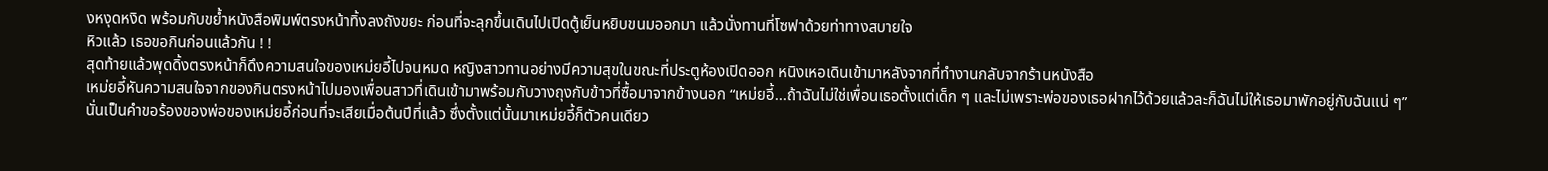งหงุดหงิด พร้อมกับขย้ำหนังสือพิมพ์ตรงหน้าทิ้งลงถังขยะ ก่อนที่จะลุกขึ้นเดินไปเปิดตู้เย็นหยิบขนมออกมา แล้วนั่งทานที่โซฟาด้วยท่าทางสบายใจ
หิวแล้ว เธอขอกินก่อนแล้วกัน ! !
สุดท้ายแล้วพุดดิ้งตรงหน้าก็ดึงความสนใจของเหม่ยอี้ไปจนหมด หญิงสาวทานอย่างมีความสุขในขณะที่ประตูห้องเปิดออก หนิงเหอเดินเข้ามาหลังจากที่ทำงานกลับจากร้านหนังสือ
เหม่ยอี้หันความสนใจจากของกินตรงหน้าไปมองเพื่อนสาวที่เดินเข้ามาพร้อมกับวางถุงกับข้าวที่ซื้อมาจากข้างนอก “เหม่ยอี้...ถ้าฉันไม่ใช่เพื่อนเธอตั้งแต่เด็ก ๆ และไม่เพราะพ่อของเธอฝากไว้ด้วยแล้วละก็ฉันไม่ให้เธอมาพักอยู่กับฉันแน่ ๆ”
นั่นเป็นคำขอร้องของพ่อของเหม่ยอี้ก่อนที่จะเสียเมื่อต้นปีที่แล้ว ซึ่งตั้งแต่นั้นมาเหม่ยอี้ก็ตัวคนเดียว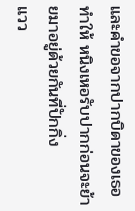และคำขอจากปากบิดาของเธอทำให้ หนิงเหอรับปากก่อนจะย้ายมาอยู่ด้วยกันที่ปักกิ่ง
แวว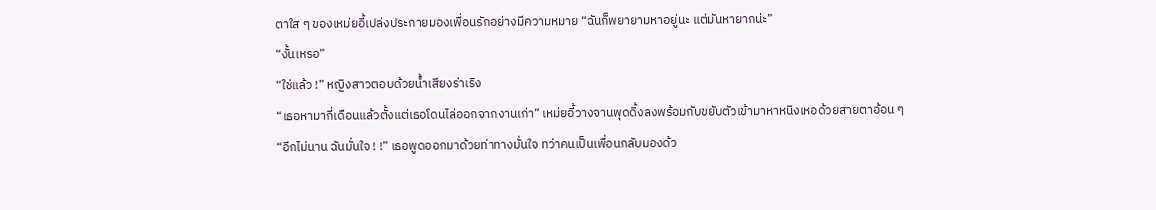ตาใส ๆ ของเหม่ยอี้เปล่งประกายมองเพื่อนรักอย่างมีความหมาย “ฉันก็พยายามหาอยู่นะ แต่มันหายากน่ะ”
“งั้นเหรอ”
“ใช่แล้ว !” หญิงสาวตอบด้วยน้ำเสียงร่าเริง
“เธอหามากี่เดือนแล้วตั้งแต่เธอโดนไล่ออกจากงานเก่า” เหม่ยอี้วางจานพุดดิ้งลงพร้อมกับขยับตัวเข้ามาหาหนิงเหอด้วยสายตาอ้อน ๆ
“อีกไม่นาน ฉันมั่นใจ ! !” เธอพูดออกมาด้วยท่าทางมั่นใจ ทว่าคนเป็นเพื่อนกลับมองด้ว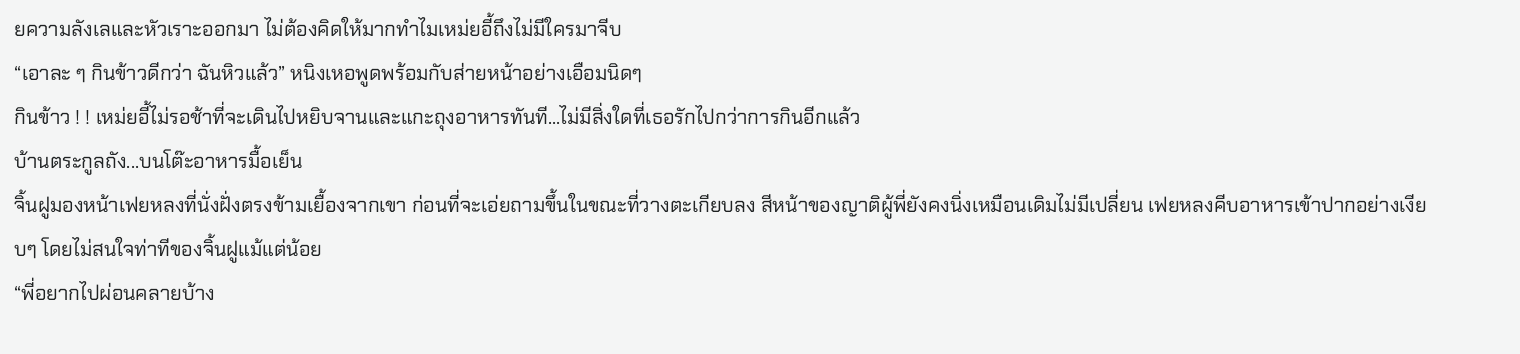ยความลังเลและหัวเราะออกมา ไม่ต้องคิดให้มากทำไมเหม่ยอี้ถึงไม่มีใครมาจีบ
“เอาละ ๆ กินข้าวดีกว่า ฉันหิวแล้ว” หนิงเหอพูดพร้อมกับส่ายหน้าอย่างเอือมนิดๆ
กินข้าว ! ! เหม่ยอี้ไม่รอช้าที่จะเดินไปหยิบจานและแกะถุงอาหารทันที...ไม่มีสิ่งใดที่เธอรักไปกว่าการกินอีกแล้ว
บ้านตระกูลถัง...บนโต๊ะอาหารมื้อเย็น
จิ้นฝูมองหน้าเฟยหลงที่นั่งฝั่งตรงข้ามเยื้องจากเขา ก่อนที่จะเอ่ยถามขึ้นในขณะที่วางตะเกียบลง สีหน้าของญาติผู้พี่ยังคงนิ่งเหมือนเดิมไม่มีเปลี่ยน เฟยหลงคีบอาหารเข้าปากอย่างเงียบๆ โดยไม่สนใจท่าทีของจิ้นฝูแม้แต่น้อย
“พี่อยากไปผ่อนคลายบ้าง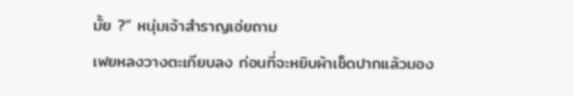มั้ย ?” หนุ่มเจ้าสำราญเอ่ยถาม
เฟยหลงวางตะเกียบลง ก่อนที่จะหยิบผ้าเช็ดปากแล้วมอง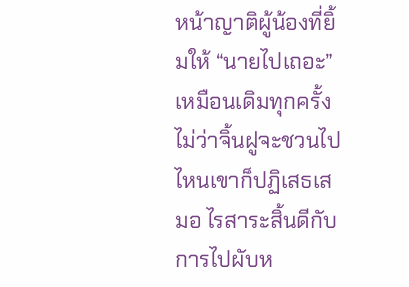หน้าญาติผู้น้องที่ยิ้มให้ “นายไปเถอะ”
เหมือนเดิมทุกครั้ง ไม่ว่าจิ้นฝูจะชวนไปไหนเขาก็ปฏิเสธเสมอ ไรสาระสิ้นดีกับการไปผับห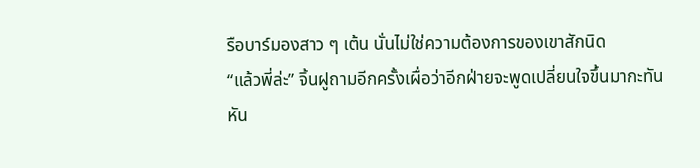รือบาร์มองสาว ๆ เต้น นั่นไม่ใช่ความต้องการของเขาสักนิด
“แล้วพี่ล่ะ” จิ้นฝูถามอีกครั้งเผื่อว่าอีกฝ่ายจะพูดเปลี่ยนใจขึ้นมากะทันหัน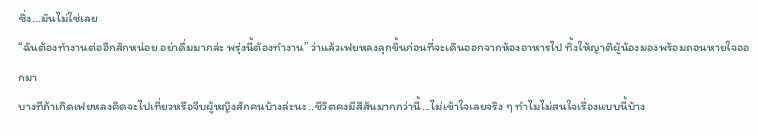ซึ่ง...มันไม่ใช่เลย
“ฉันต้องทำงานต่ออีกสักหน่อย อย่าดื่มมากล่ะ พรุ่งนี้ต้องทำงาน” ว่าแล้วเฟยหลงลุกขึ้นก่อนที่จะเดินออกจากห้องอาหารไป ทิ้งให้ญาติผู้น้องมองพร้อมถอนหายใจออกมา
บางทีถ้าเกิดเฟยหลงคิดจะไปเที่ยวหรือจีบผู้หญิงสักคนบ้างล่ะนะ..ชีวิตคงมีสีสันมากกว่านี้...ไม่เข้าใจเลยจริง ๆ ทำไมไม่สนใจเรื่องแบบนี้บ้าง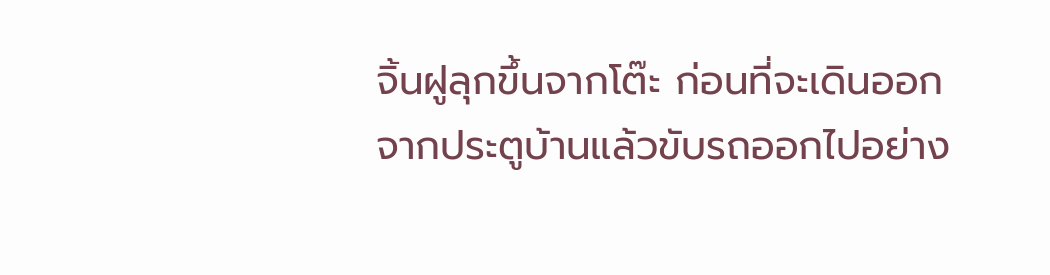จิ้นฝูลุกขึ้นจากโต๊ะ ก่อนที่จะเดินออกจากประตูบ้านแล้วขับรถออกไปอย่าง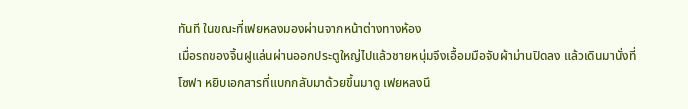ทันที ในขณะที่เฟยหลงมองผ่านจากหน้าต่างทางห้อง
เมื่อรถของจิ้นฝูแล่นผ่านออกประตูใหญ่ไปแล้วชายหนุ่มจึงเอื้อมมือจับผ้าม่านปิดลง แล้วเดินมานั่งที่โซฟา หยิบเอกสารที่แบกกลับมาด้วยขึ้นมาดู เฟยหลงนึ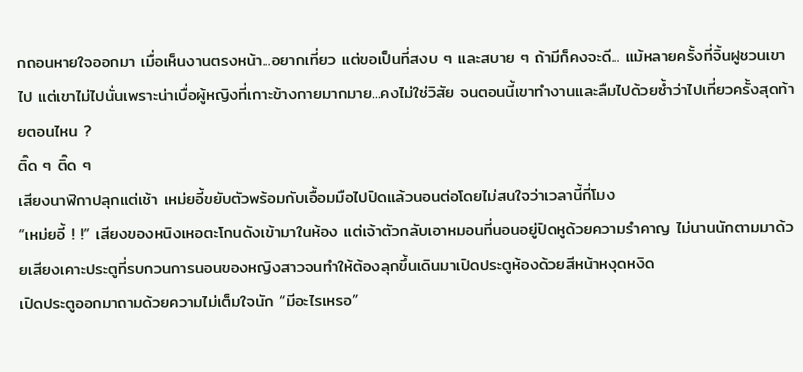กถอนหายใจออกมา เมื่อเห็นงานตรงหน้า...อยากเที่ยว แต่ขอเป็นที่สงบ ๆ และสบาย ๆ ถ้ามีก็คงจะดี... แม้หลายครั้งที่จิ้นฝูชวนเขาไป แต่เขาไม่ไปนั่นเพราะน่าเบื่อผู้หญิงที่เกาะข้างกายมากมาย...คงไม่ใช่วิสัย จนตอนนี้เขาทำงานและลืมไปด้วยซ้ำว่าไปเที่ยวครั้งสุดท้ายตอนไหน ?
ติ๊ด ๆ ติ๊ด ๆ
เสียงนาฬิกาปลุกแต่เช้า เหม่ยอี้ขยับตัวพร้อมกับเอื้อมมือไปปิดแล้วนอนต่อโดยไม่สนใจว่าเวลานี้กี่โมง
“เหม่ยอี้ ! !” เสียงของหนิงเหอตะโกนดังเข้ามาในห้อง แต่เจ้าตัวกลับเอาหมอนที่นอนอยู่ปิดหูด้วยความรำคาญ ไม่นานนักตามมาด้วยเสียงเคาะประตูที่รบกวนการนอนของหญิงสาวจนทำให้ต้องลุกขึ้นเดินมาเปิดประตูห้องด้วยสีหน้าหงุดหงิด
เปิดประตูออกมาถามด้วยความไม่เต็มใจนัก “มีอะไรเหรอ”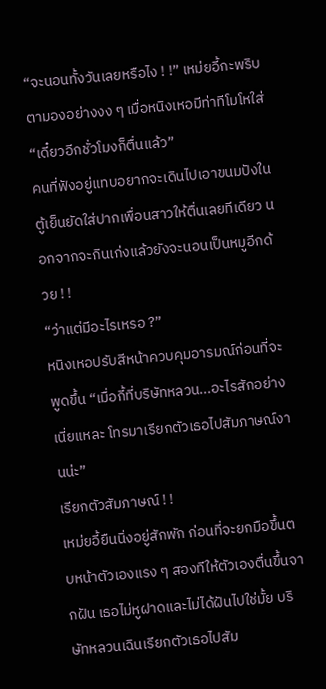“จะนอนทั้งวันเลยหรือไง ! !” เหม่ยอี้กะพริบตามองอย่างงง ๆ เมื่อหนิงเหอมีท่าทีโมโหใส่
“เดี๋ยวอีกชั่วโมงก็ตื่นแล้ว”
คนที่ฟังอยู่แทบอยากจะเดินไปเอาขนมปังในตู้เย็นยัดใส่ปากเพื่อนสาวให้ตื่นเลยทีเดียว นอกจากจะกินเก่งแล้วยังจะนอนเป็นหมูอีกด้วย ! !
“ว่าแต่มีอะไรเหรอ ?”
หนิงเหอปรับสีหน้าควบคุมอารมณ์ก่อนที่จะพูดขึ้น “เมื่อกี้ที่บริษัทหลวน...อะไรสักอย่างเนี่ยแหละ โทรมาเรียกตัวเธอไปสัมภาษณ์งานน่ะ”
เรียกตัวสัมภาษณ์ ! !
เหม่ยอี้ยืนนิ่งอยู่สักพัก ก่อนที่จะยกมือขึ้นตบหน้าตัวเองแรง ๆ สองทีให้ตัวเองตื่นขึ้นจากฝัน เธอไม่หูฝาดและไม่ได้ฝันไปใช่มั้ย บริษัทหลวนเฉินเรียกตัวเธอไปสัม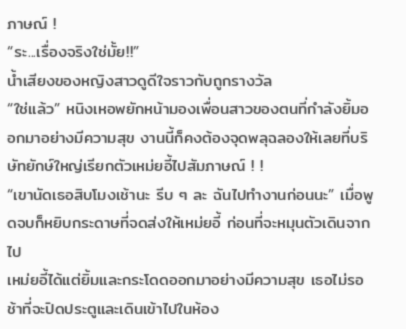ภาษณ์ !
“ระ...เรื่องจริงใช่มั้ย!!”
น้ำเสียงของหญิงสาวดูดีใจราวกับถูกรางวัล
“ใช่แล้ว” หนิงเหอพยักหน้ามองเพื่อนสาวของตนที่กำลังยิ้มออกมาอย่างมีความสุข งานนี้ก็คงต้องจุดพลุฉลองให้เลยที่บริษัทยักษ์ใหญ่เรียกตัวเหม่ยอี้ไปสัมภาษณ์ ! !
“เขานัดเธอสิบโมงเช้านะ รีบ ๆ ละ ฉันไปทำงานก่อนนะ” เมื่อพูดจบก็หยิบกระดาษที่จดส่งให้เหม่ยอี้ ก่อนที่จะหมุนตัวเดินจากไป
เหม่ยอี้ได้แต่ยิ้มและกระโดดออกมาอย่างมีความสุข เธอไม่รอช้าที่จะปิดประตูและเดินเข้าไปในห้อง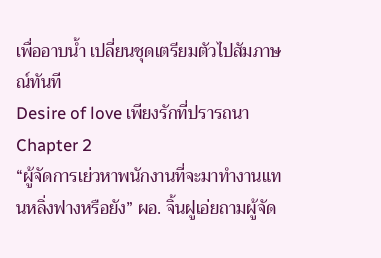เพื่ออาบน้ำ เปลี่ยนชุดเตรียมตัวไปสัมภาษณ์ทันที
Desire of love เพียงรักที่ปรารถนา
Chapter 2
“ผู้จัดการเย่วหาพนักงานที่จะมาทำงานแทนหลิ่งฟางหรือยัง” ผอ. จิ้นฝูเอ่ยถามผู้จัด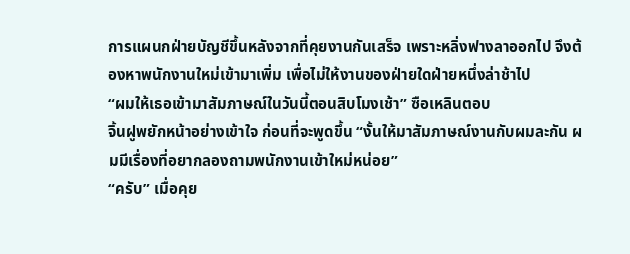การแผนกฝ่ายบัญชีขึ้นหลังจากที่คุยงานกันเสร็จ เพราะหลิ่งฟางลาออกไป จึงต้องหาพนักงานใหม่เข้ามาเพิ่ม เพื่อไม่ให้งานของฝ่ายใดฝ่ายหนึ่งล่าช้าไป
“ผมให้เธอเข้ามาสัมภาษณ์ในวันนี้ตอนสิบโมงเช้า” ซือเหลินตอบ
จิ้นฝูพยักหน้าอย่างเข้าใจ ก่อนที่จะพูดขึ้น “งั้นให้มาสัมภาษณ์งานกับผมละกัน ผมมีเรื่องที่อยากลองถามพนักงานเข้าใหม่หน่อย”
“ครับ” เมื่อคุย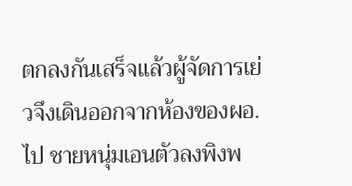ตกลงกันเสร็จแล้วผู้จัดการเย่วจึงเดินออกจากห้องของผอ. ไป ชายหนุ่มเอนตัวลงพิงพ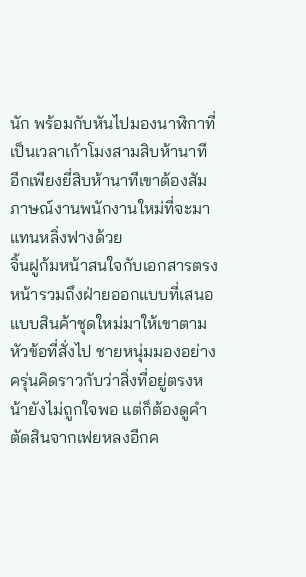นัก พร้อมกับหันไปมองนาฬิกาที่เป็นเวลาเก้าโมงสามสิบห้านาที อีกเพียงยี่สิบห้านาทีเขาต้องสัมภาษณ์งานพนักงานใหม่ที่จะมาแทนหลิ่งฟางด้วย
จิ้นฝูก้มหน้าสนใจกับเอกสารตรงหน้ารวมถึงฝ่ายออกแบบที่เสนอแบบสินค้าชุดใหม่มาให้เขาตามหัวข้อที่สั่งไป ชายหนุ่มมองอย่างครุ่นคิดราวกับว่าสิ่งที่อยู่ตรงหน้ายังไม่ถูกใจพอ แต่ก็ต้องดูคำตัดสินจากเฟยหลงอีกค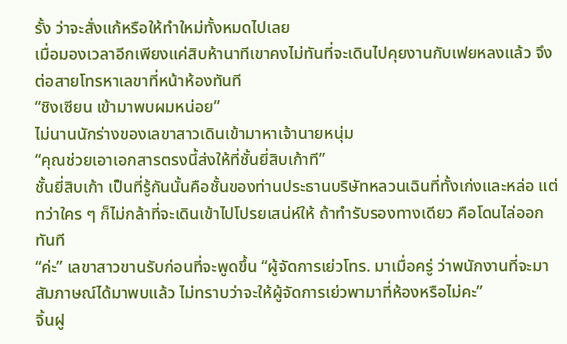รั้ง ว่าจะสั่งแก้หรือให้ทำใหม่ทั้งหมดไปเลย
เมื่อมองเวลาอีกเพียงแค่สิบห้านาทีเขาคงไม่ทันที่จะเดินไปคุยงานกับเฟยหลงแล้ว จึงต่อสายโทรหาเลขาที่หน้าห้องทันที
“ชิงเซียน เข้ามาพบผมหน่อย”
ไม่นานนักร่างของเลขาสาวเดินเข้ามาหาเจ้านายหนุ่ม
“คุณช่วยเอาเอกสารตรงนี้ส่งให้ที่ชั้นยี่สิบเก้าที”
ชั้นยี่สิบเก้า เป็นที่รู้กันนั้นคือชั้นของท่านประธานบริษัทหลวนเฉินที่ทั้งเก่งและหล่อ แต่ทว่าใคร ๆ ก็ไม่กล้าที่จะเดินเข้าไปโปรยเสน่ห์ให้ ถ้าทำรับรองทางเดียว คือโดนไล่ออกทันที
“ค่ะ” เลขาสาวขานรับก่อนที่จะพูดขึ้น “ผู้จัดการเย่วโทร. มาเมื่อครู่ ว่าพนักงานที่จะมาสัมภาษณ์ได้มาพบแล้ว ไม่ทราบว่าจะให้ผู้จัดการเย่วพามาที่ห้องหรือไม่คะ”
จิ้นฝู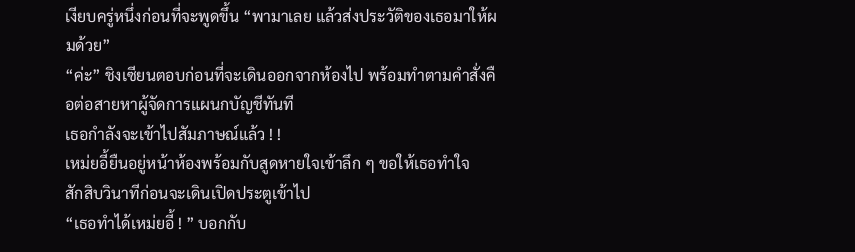เงียบครู่หนึ่งก่อนที่จะพูดขึ้น “พามาเลย แล้วส่งประวัติของเธอมาให้ผมด้วย”
“ค่ะ” ชิงเซียนตอบก่อนที่จะเดินออกจากห้องไป พร้อมทำตามคำสั่งคือต่อสายหาผู้จัดการแผนกบัญชีทันที
เธอกำลังจะเข้าไปสัมภาษณ์แล้ว ! !
เหม่ยอี้ยืนอยู่หน้าห้องพร้อมกับสูดหายใจเข้าลึก ๆ ขอให้เธอทำใจ
สักสิบวินาทีก่อนจะเดินเปิดประตูเข้าไป
“เธอทำได้เหม่ยอี้ ! ” บอกกับ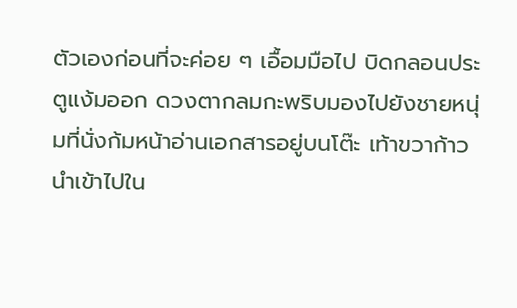ตัวเองก่อนที่จะค่อย ๆ เอื้อมมือไป บิดกลอนประตูแง้มออก ดวงตากลมกะพริบมองไปยังชายหนุ่มที่นั่งก้มหน้าอ่านเอกสารอยู่บนโต๊ะ เท้าขวาก้าวนำเข้าไปใน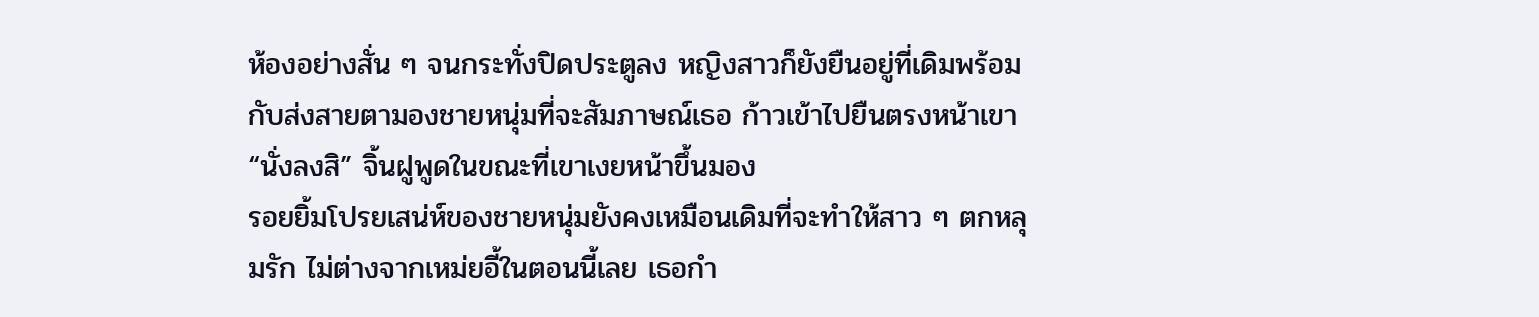ห้องอย่างสั่น ๆ จนกระทั่งปิดประตูลง หญิงสาวก็ยังยืนอยู่ที่เดิมพร้อมกับส่งสายตามองชายหนุ่มที่จะสัมภาษณ์เธอ ก้าวเข้าไปยืนตรงหน้าเขา
“นั่งลงสิ” จิ้นฝูพูดในขณะที่เขาเงยหน้าขึ้นมอง
รอยยิ้มโปรยเสน่ห์ของชายหนุ่มยังคงเหมือนเดิมที่จะทำให้สาว ๆ ตกหลุมรัก ไม่ต่างจากเหม่ยอี้ในตอนนี้เลย เธอกำ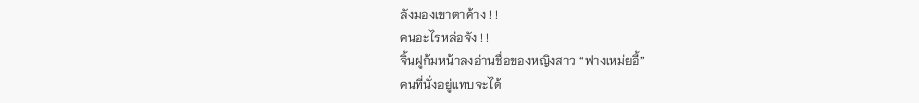ลังมองเขาตาค้าง ! !
คนอะไรหล่อจัง ! !
จิ้นฝูก้มหน้าลงอ่านชื่อของหญิงสาว “ฟางเหม่ยอี้”
คนที่นั่งอยู่แทบจะได้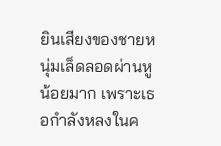ยินเสียงของชายหนุ่มเล็ดลอดผ่านหูน้อยมาก เพราะเธอกำลังหลงในค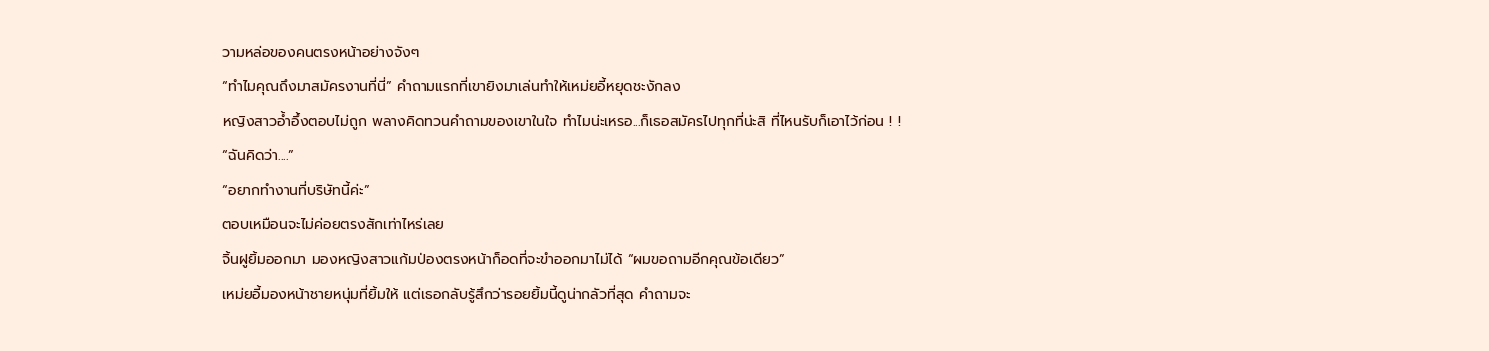วามหล่อของคนตรงหน้าอย่างจังๆ
“ทำไมคุณถึงมาสมัครงานที่นี่” คำถามแรกที่เขายิงมาเล่นทำให้เหม่ยอี้หยุดชะงักลง
หญิงสาวอ้ำอึ้งตอบไม่ถูก พลางคิดทวนคำถามของเขาในใจ ทำไมน่ะเหรอ...ก็เธอสมัครไปทุกที่น่ะสิ ที่ไหนรับก็เอาไว้ก่อน ! !
“ฉันคิดว่า....”
“อยากทำงานที่บริษัทนี้ค่ะ”
ตอบเหมือนจะไม่ค่อยตรงสักเท่าไหร่เลย
จิ้นฝูยิ้มออกมา มองหญิงสาวแก้มป่องตรงหน้าก็อดที่จะขำออกมาไม่ได้ “ผมขอถามอีกคุณข้อเดียว”
เหม่ยอี้มองหน้าชายหนุ่มที่ยิ้มให้ แต่เธอกลับรู้สึกว่ารอยยิ้มนี้ดูน่ากลัวที่สุด คำถามจะ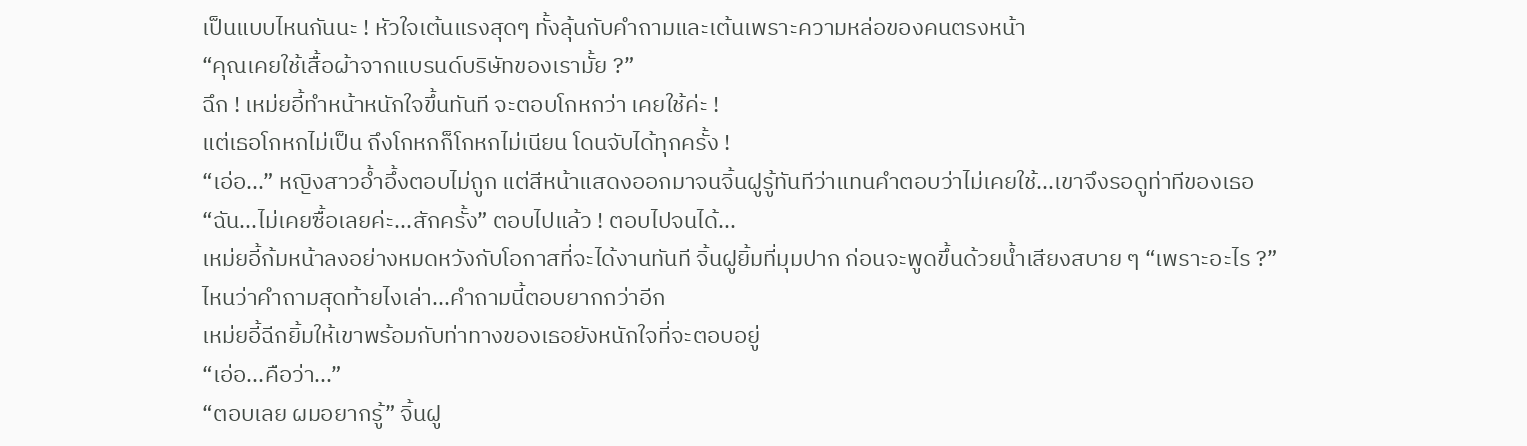เป็นแบบไหนกันนะ ! หัวใจเต้นแรงสุดๆ ทั้งลุ้นกับคำถามและเต้นเพราะความหล่อของคนตรงหน้า
“คุณเคยใช้เสื้อผ้าจากแบรนด์บริษัทของเรามั้ย ?”
ฉึก ! เหม่ยอี้ทำหน้าหนักใจขึ้นทันที จะตอบโกหกว่า เคยใช้ค่ะ !
แต่เธอโกหกไม่เป็น ถึงโกหกก็โกหกไม่เนียน โดนจับได้ทุกครั้ง !
“เอ่อ...” หญิงสาวอ้ำอึ้งตอบไม่ถูก แต่สีหน้าแสดงออกมาจนจิ้นฝูรู้ทันทีว่าแทนคำตอบว่าไม่เคยใช้...เขาจึงรอดูท่าทีของเธอ
“ฉัน...ไม่เคยซื้อเลยค่ะ...สักครั้ง” ตอบไปแล้ว ! ตอบไปจนได้...
เหม่ยอี้ก้มหน้าลงอย่างหมดหวังกับโอกาสที่จะได้งานทันที จิ้นฝูยิ้มที่มุมปาก ก่อนจะพูดขึ้นด้วยน้ำเสียงสบาย ๆ “เพราะอะไร ?”
ไหนว่าคำถามสุดท้ายไงเล่า...คำถามนี้ตอบยากกว่าอีก
เหม่ยอี้ฉีกยิ้มให้เขาพร้อมกับท่าทางของเธอยังหนักใจที่จะตอบอยู่
“เอ่อ...คือว่า...”
“ตอบเลย ผมอยากรู้” จิ้นฝู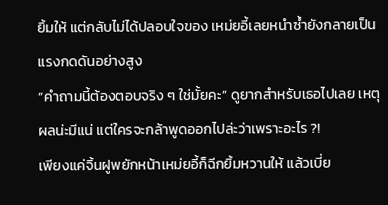ยิ้มให้ แต่กลับไม่ได้ปลอบใจของ เหม่ยอี้เลยหนำซ้ำยังกลายเป็นแรงกดดันอย่างสูง
“คำถามนี้ต้องตอบจริง ๆ ใช่มั้ยคะ” ดูยากสำหรับเธอไปเลย เหตุผลน่ะมีแน่ แต่ใครจะกล้าพูดออกไปล่ะว่าเพราะอะไร ?!
เพียงแค่จิ้นฝูพยักหน้าเหม่ยอี้ก็ฉีกยิ้มหวานให้ แล้วเบี่ย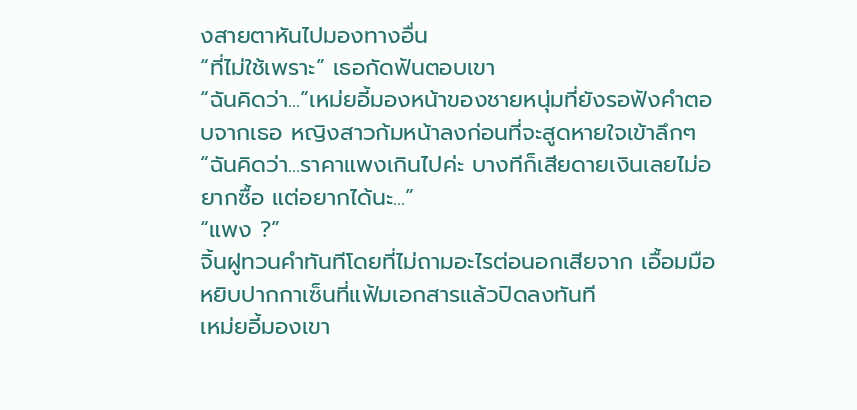งสายตาหันไปมองทางอื่น
“ที่ไม่ใช้เพราะ” เธอกัดฟันตอบเขา
“ฉันคิดว่า...”เหม่ยอี้มองหน้าของชายหนุ่มที่ยังรอฟังคำตอบจากเธอ หญิงสาวก้มหน้าลงก่อนที่จะสูดหายใจเข้าลึกๆ “ฉันคิดว่า...ราคาแพงเกินไปค่ะ บางทีก็เสียดายเงินเลยไม่อยากซื้อ แต่อยากได้นะ...”
“แพง ?”
จิ้นฝูทวนคำทันทีโดยที่ไม่ถามอะไรต่อนอกเสียจาก เอื้อมมือหยิบปากกาเซ็นที่แฟ้มเอกสารแล้วปิดลงทันที
เหม่ยอี้มองเขา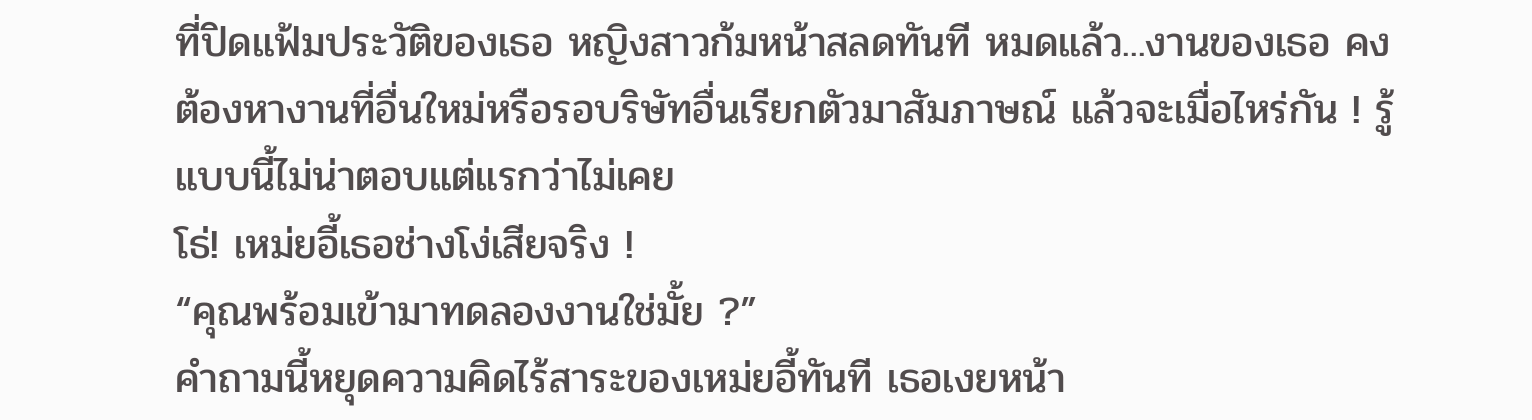ที่ปิดแฟ้มประวัติของเธอ หญิงสาวก้มหน้าสลดทันที หมดแล้ว...งานของเธอ คงต้องหางานที่อื่นใหม่หรือรอบริษัทอื่นเรียกตัวมาสัมภาษณ์ แล้วจะเมื่อไหร่กัน ! รู้แบบนี้ไม่น่าตอบแต่แรกว่าไม่เคย
โธ่! เหม่ยอี้เธอช่างโง่เสียจริง !
“คุณพร้อมเข้ามาทดลองงานใช่มั้ย ?”
คำถามนี้หยุดความคิดไร้สาระของเหม่ยอี้ทันที เธอเงยหน้า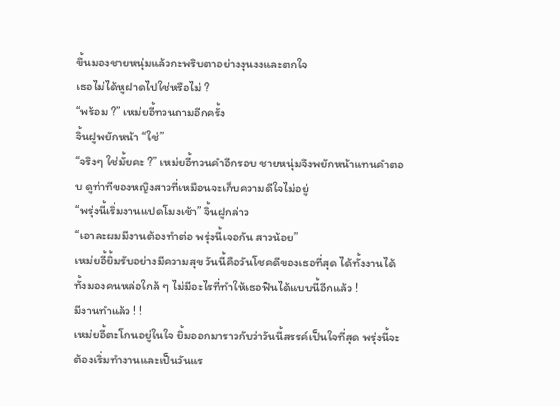ขึ้นมองชายหนุ่มแล้วกะพริบตาอย่างงุนงงและตกใจ
เธอไม่ได้หูฝาดไปใช่หรือไม่ ?
“พร้อม ?” เหม่ยอี้ทวนถามอีกครั้ง
จิ้นฝูพยักหน้า “ใช่”
“จริงๆ ใช่มั้ยคะ ?” เหม่ยอี้ทวนคำอีกรอบ ชายหนุ่มจึงพยักหน้าแทนคำตอบ ดูท่าทีของหญิงสาวที่เหมือนจะเก็บความดีใจไม่อยู่
“พรุ่งนี้เริ่มงานแปดโมงเช้า” จิ้นฝูกล่าว
“เอาละผมมีงานต้องทำต่อ พรุ่งนี้เจอกัน สาวน้อย”
เหม่ยอี้ยิ้มรับอย่างมีความสุข วันนี้คือวันโชคดีของเธอที่สุด ได้ทั้งงานได้ทั้งมองคนหล่อใกล้ ๆ ไม่มีอะไรที่ทำให้เธอฟินได้แบบนี้อีกแล้ว !
มีงานทำแล้ว ! !
เหม่ยอี้ตะโกนอยู่ในใจ ยิ้มออกมาราวกับว่าวันนี้สรรค์เป็นใจที่สุด พรุ่งนี้จะต้องเริ่มทำงานและเป็นวันแร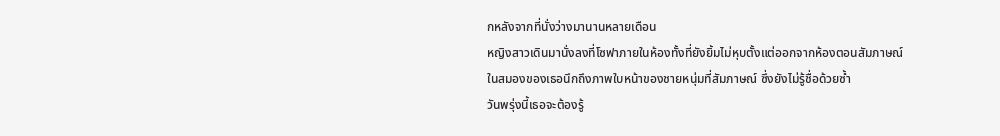กหลังจากที่นั่งว่างมานานหลายเดือน
หญิงสาวเดินมานั่งลงที่โซฟาภายในห้องทั้งที่ยังยิ้มไม่หุบตั้งแต่ออกจากห้องตอนสัมภาษณ์ ในสมองของเธอนึกถึงภาพใบหน้าของชายหนุ่มที่สัมภาษณ์ ซึ่งยังไม่รู้ชื่อด้วยซ้ำ
วันพรุ่งนี้เธอจะต้องรู้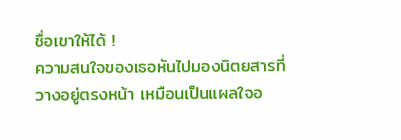ชื่อเขาให้ได้ !
ความสนใจของเธอหันไปมองนิตยสารที่วางอยู่ตรงหน้า เหมือนเป็นแผลใจอ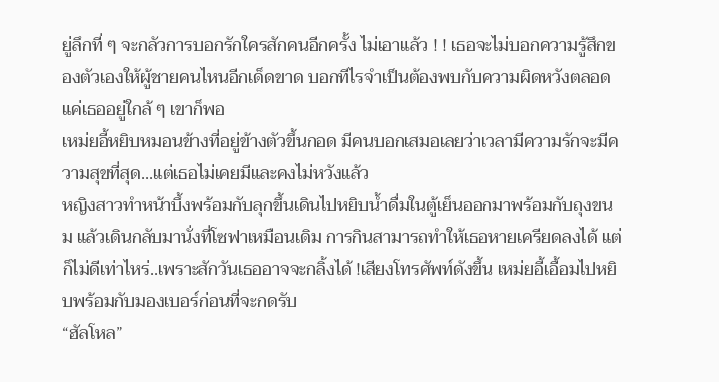ยู่ลึกที่ ๆ จะกลัวการบอกรักใครสักคนอีกครั้ง ไม่เอาแล้ว ! ! เธอจะไม่บอกความรู้สึกของตัวเองให้ผู้ชายคนไหนอีกเด็ดขาด บอกทีไรจำเป็นต้องพบกับความผิดหวังตลอดแค่เธออยู่ใกล้ ๆ เขาก็พอ
เหม่ยอี้หยิบหมอนข้างที่อยู่ข้างตัวขึ้นกอด มีคนบอกเสมอเลยว่าเวลามีความรักจะมีความสุขที่สุด...แต่เธอไม่เคยมีและคงไม่หวังแล้ว
หญิงสาวทำหน้าบึ้งพร้อมกับลุกขึ้นเดินไปหยิบน้ำดื่มในตู้เย็นออกมาพร้อมกับถุงขนม แล้วเดินกลับมานั่งที่โซฟาเหมือนเดิม การกินสามารถทำให้เธอหายเครียดลงได้ แต่ก็ไม่ดีเท่าไหร่..เพราะสักวันเธออาจจะกลิ้งได้ !เสียงโทรศัพท์ดังขึ้น เหม่ยอี้เอื้อมไปหยิบพร้อมกับมองเบอร์ก่อนที่จะกดรับ
“ฮัลโหล”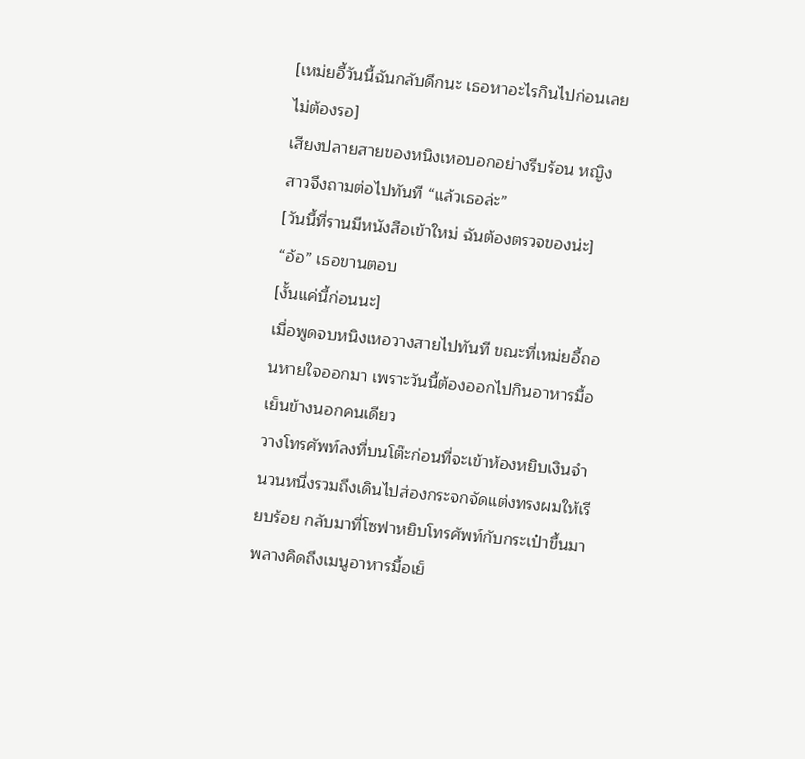[เหม่ยอี้วันนี้ฉันกลับดึกนะ เธอหาอะไรกินไปก่อนเลยไม่ต้องรอ]
เสียงปลายสายของหนิงเหอบอกอย่างรีบร้อน หญิงสาวจึงถามต่อไปทันที “แล้วเธอล่ะ”
[วันนี้ที่รานมีหนังสือเข้าใหม่ ฉันต้องตรวจของน่ะ]
“อ้อ” เธอขานตอบ
[งั้นแค่นี้ก่อนนะ]
เมื่อพูดจบหนิงเหอวางสายไปทันที ขณะที่เหม่ยอี้ถอนหายใจออกมา เพราะวันนี้ต้องออกไปกินอาหารมื้อเย็นข้างนอกคนเดียว
วางโทรศัพท์ลงที่บนโต๊ะก่อนที่จะเข้าห้องหยิบเงินจำนวนหนึ่งรวมถึงเดินไปส่องกระจกจัดแต่งทรงผมให้เรียบร้อย กลับมาที่โซฟาหยิบโทรศัพท์กับกระเป๋าขึ้นมา พลางคิดถึงเมนูอาหารมื้อเย็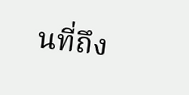นที่ถึง